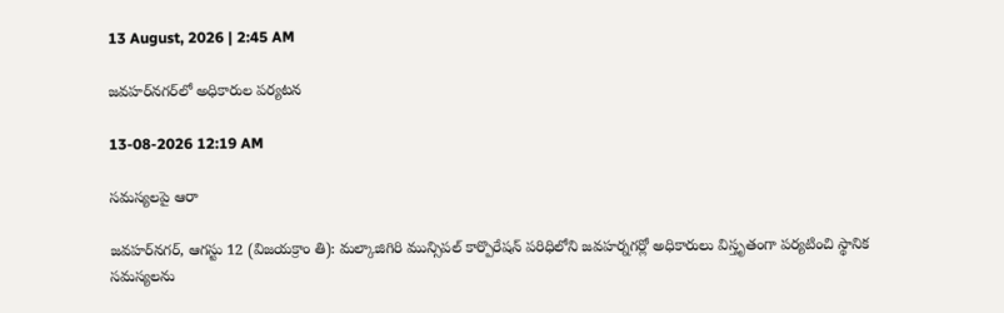13 August, 2026 | 2:45 AM

జవహర్‌నగర్‌లో అధికారుల పర్యటన

13-08-2026 12:19 AM

సమస్యలపై ఆరా

జవహర్‌నగర్, ఆగస్టు 12 (విజయక్రాం తి): మల్కాజిగిరి మున్సిపల్ కార్పొరేషన్ పరిధిలోని జవహర్నగర్లో అధికారులు విస్తృతంగా పర్యటించి స్థానిక సమస్యలను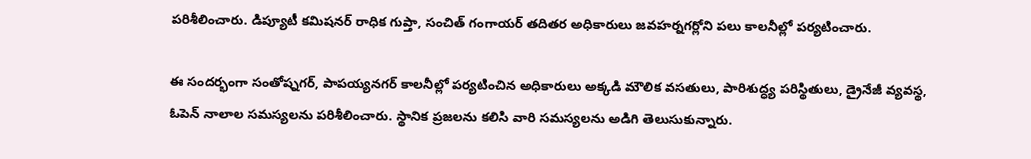పరిశీలించారు. డిప్యూటీ కమిషనర్ రాధిక గుప్తా, సంచిత్ గంగాయర్ తదితర అధికారులు జవహర్నగర్లోని పలు కాలనీల్లో పర్యటించారు.

ఈ సందర్భంగా సంతోష్నగర్, పాపయ్యనగర్ కాలనీల్లో పర్యటించిన అధికారులు అక్కడి మౌలిక వసతులు, పారిశుద్ధ్య పరిస్థితులు, డ్రైనేజీ వ్యవస్థ, ఓపెన్ నాలాల సమస్యలను పరిశీలించారు. స్థానిక ప్రజలను కలిసి వారి సమస్యలను అడిగి తెలుసుకున్నారు.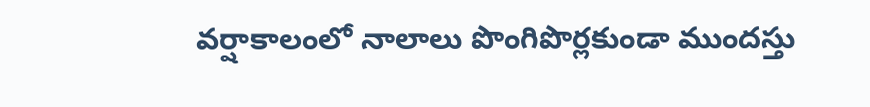వర్షాకాలంలో నాలాలు పొంగిపొర్లకుండా ముందస్తు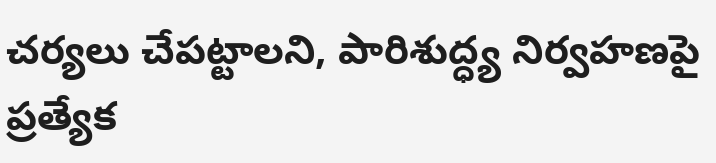చర్యలు చేపట్టాలని, పారిశుద్ధ్య నిర్వహణపై ప్రత్యేక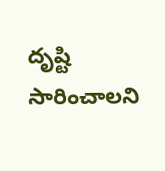దృష్టి సారించాలని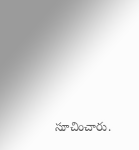సూచించారు.